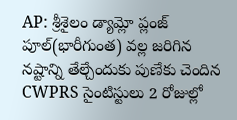AP: శ్రీశైలం డ్యామ్లో ప్లంజ్ పూల్(భారీగుంత) వల్ల జరిగిన నష్టాన్ని తేల్చేందుకు పుణేకు చెందిన CWPRS సైంటిస్టులు 2 రోజుల్లో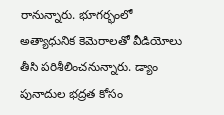రానున్నారు. భూగర్భంలో అత్యాధునిక కెమెరాలతో వీడియోలు తీసి పరిశీలించనున్నారు. డ్యాం పునాదుల భద్రత కోసం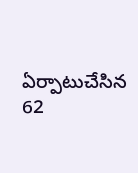ఏర్పాటుచేసిన 62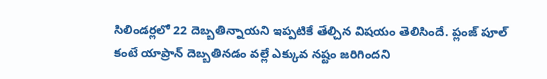సిలిండర్లలో 22 దెబ్బతిన్నాయని ఇప్పటికే తేల్చిన విషయం తెలిసిందే. ప్లంజ్ పూల్ కంటే యాప్రాన్ దెబ్బతినడం వల్లే ఎక్కువ నష్టం జరిగిందని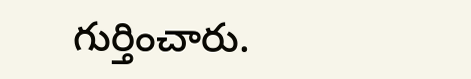గుర్తించారు.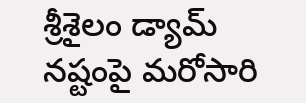శ్రీశైలం డ్యామ్ నష్టంపై మరోసారి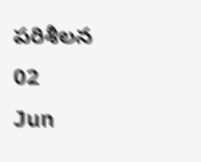పరిశీలన
02
Jun